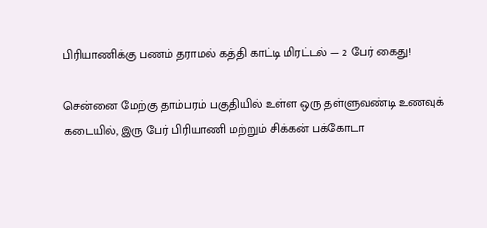பிரியாணிக்கு பணம் தராமல் கத்தி காட்டி மிரட்டல் — 2 பேர் கைது!

சென்னை மேற்கு தாம்பரம் பகுதியில் உள்ள ஒரு தள்ளுவண்டி உணவுக் கடையில், இரு பேர் பிரியாணி மற்றும் சிக்கன் பக்கோடா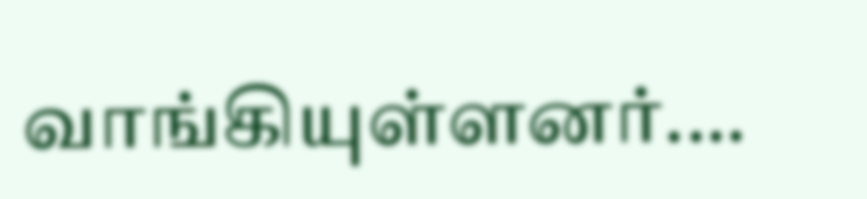வாங்கியுள்ளனர்.…